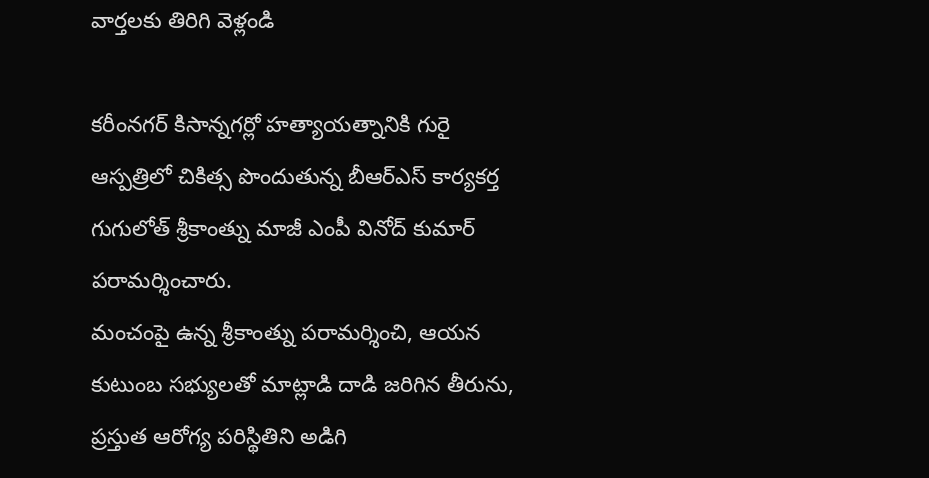వార్తలకు తిరిగి వెళ్లండి

కరీంనగర్ కిసాన్నగర్లో హత్యాయత్నానికి గురై ఆస్పత్రిలో చికిత్స పొందుతున్న బీఆర్ఎస్ కార్యకర్త గుగులోత్ శ్రీకాంత్ను మాజీ ఎంపీ వినోద్ కుమార్ పరామర్శించారు.
మంచంపై ఉన్న శ్రీకాంత్ను పరామర్శించి, ఆయన కుటుంబ సభ్యులతో మాట్లాడి దాడి జరిగిన తీరును, ప్రస్తుత ఆరోగ్య పరిస్థితిని అడిగి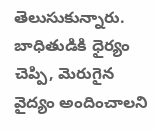తెలుసుకున్నారు. బాధితుడికి ధైర్యం చెప్పి, మెరుగైన వైద్యం అందించాలని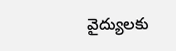వైద్యులకు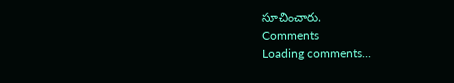సూచించారు.
Comments
Loading comments...